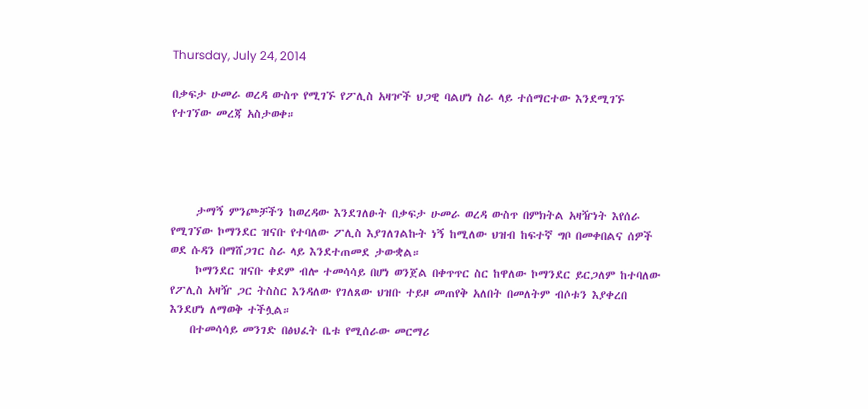Thursday, July 24, 2014

በቃፍታ ሁመራ ወረዳ ውስጥ የሚገኙ የፖሊስ አዛዦች ህጋዊ ባልሆነ ስራ ላይ ተሰማርተው እንደሚገኙ የተገኘው መረጃ አስታወቀ።




     ታማኝ ምንጮቻችን ከወረዳው እንደገለፁት በቃፍታ ሁመራ ወረዳ ውስጥ በምክትል አዛዥነት እየሰራ የሚገኘው ኮማንደር ዝናቡ የተባለው ፖሊስ እያገለገልኩት ነኝ ከሚለው ህዝብ ከፍተኛ ግቦ በመቀበልና ሰዎች ወደ ሱዳን በማሸጋገር ስራ ላይ እንደተጠመደ ታውቋል።
     ኮማንደር ዝናቡ ቀደም ብሎ ተመሳሳይ በሆነ ወንጀል በቀጥጥር ስር ከዋለው ኮማንደር ይርጋለም ከተባለው የፖሊስ አዛዥ ጋር ትስስር እንዳለው የገለጸው ህዝቡ ተይዞ መጠየቅ አለበት በመለትም ብሶቱን እያቀረበ እንደሆነ ለማወቅ ተችሏል።
    በተመሳሳይ መንገድ በፅህፈት ቤቱ የሚሰራው መርማሪ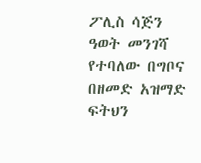ፖሊስ ሳጅን ዓወት መንገሻ የተባለው በግቦና በዘመድ አዝማድ ፍትህን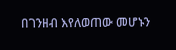በገንዘብ እየለወጠው መሆኑን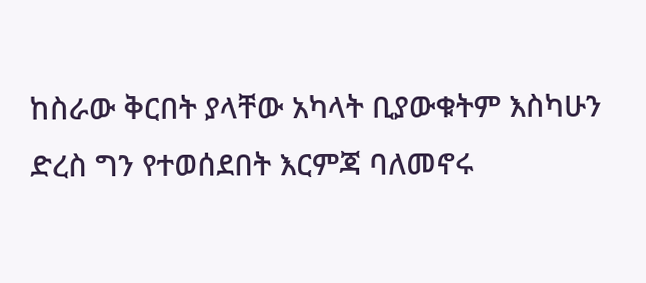ከስራው ቅርበት ያላቸው አካላት ቢያውቁትም እስካሁን ድረስ ግን የተወሰደበት እርምጃ ባለመኖሩ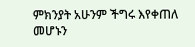ምክንያት አሁንም ችግሩ እየቀጠለ መሆኑን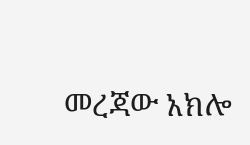መረጃው አክሎ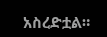አስረድቷል።